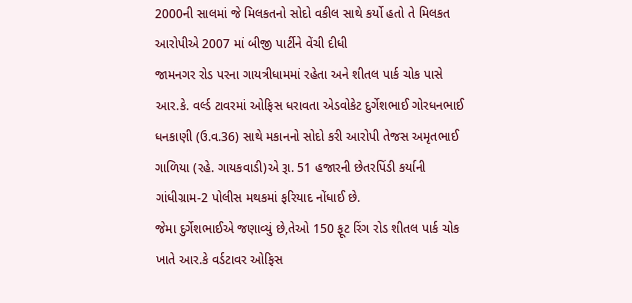2000ની સાલમાં જે મિલકતનો સોદો વકીલ સાથે કર્યો હતો તે મિલકત આરોપીએ 2007 માં બીજી પાર્ટીને વેંચી દીધી
જામનગર રોડ પરના ગાયત્રીધામમાં રહેતા અને શીતલ પાર્ક ચોક પાસે આર.કે. વર્લ્ડ ટાવરમાં ઓફિસ ધરાવતા એડવોકેટ દુર્ગેશભાઈ ગોરધનભાઈ ધનકાણી (ઉ.વ.36) સાથે મકાનનો સોદો કરી આરોપી તેજસ અમૃતભાઈ ગાળિયા (રહે. ગાયકવાડી)એ રૂા. 51 હજારની છેતરપિંડી કર્યાની ગાંધીગ્રામ-2 પોલીસ મથકમાં ફરિયાદ નોંધાઈ છે.
જેમા દુર્ગેશભાઈએ જણાવ્યું છે,તેઓ 150 ફૂટ રિંગ રોડ શીતલ પાર્ક ચોક ખાતે આર.કે વર્ડટાવર ઓફિસ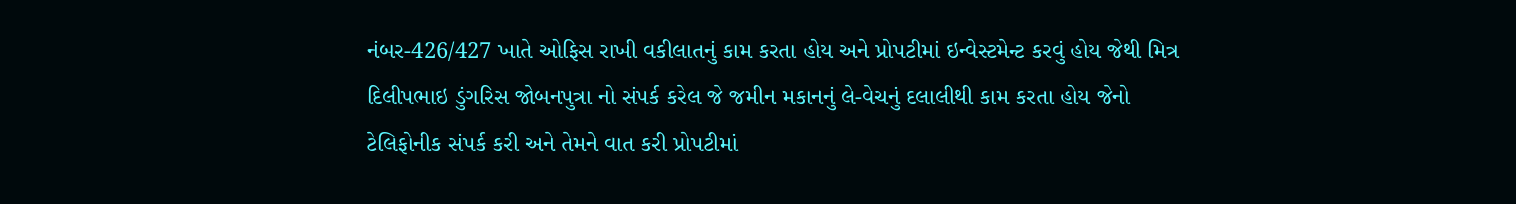નંબર-426/427 ખાતે ઓફિસ રાખી વકીલાતનું કામ કરતા હોય અને પ્રોપટીમાં ઇન્વેસ્ટમેન્ટ કરવું હોય જેથી મિત્ર દિલીપભાઇ ડુંગરિસ જોબનપુત્રા નો સંપર્ક કરેલ જે જમીન મકાનનું લે-વેચનું દલાલીથી કામ કરતા હોય જેનો ટેલિફોનીક સંપર્ક કરી અને તેમને વાત કરી પ્રોપટીમાં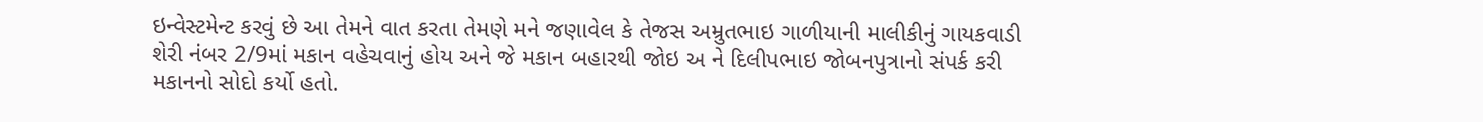ઇન્વેસ્ટમેન્ટ કરવું છે આ તેમને વાત કરતા તેમણે મને જણાવેલ કે તેજસ અમ્રુતભાઇ ગાળીયાની માલીકીનું ગાયકવાડી શેરી નંબર 2/9માં મકાન વહેચવાનું હોય અને જે મકાન બહારથી જોઇ અ ને દિલીપભાઇ જોબનપુત્રાનો સંપર્ક કરી મકાનનો સોદો કર્યો હતો.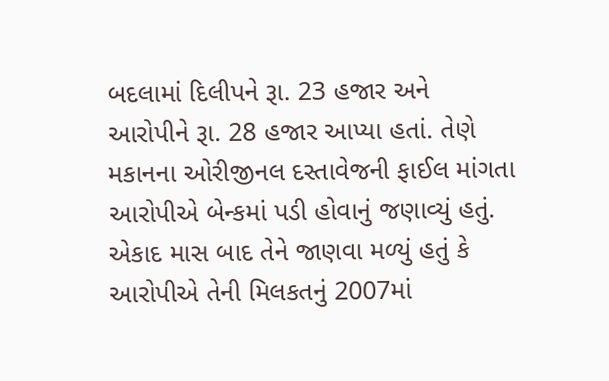બદલામાં દિલીપને રૂા. 23 હજાર અને આરોપીને રૂા. 28 હજાર આપ્યા હતાં. તેણે મકાનના ઓરીજીનલ દસ્તાવેજની ફાઈલ માંગતા આરોપીએ બેન્કમાં પડી હોવાનું જણાવ્યું હતું.
એકાદ માસ બાદ તેને જાણવા મળ્યું હતું કે આરોપીએ તેની મિલકતનું 2007માં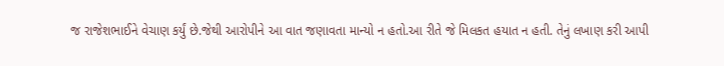જ રાજેશભાઈને વેચાણ કર્યું છે.જેથી આરોપીને આ વાત જણાવતા માન્યો ન હતો.આ રીતે જે મિલકત હયાત ન હતી. તેનું લખાણ કરી આપી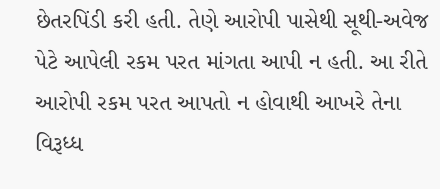છેતરપિંડી કરી હતી. તેણે આરોપી પાસેથી સૂથી-અવેજ પેટે આપેલી રકમ પરત માંગતા આપી ન હતી. આ રીતે આરોપી રકમ પરત આપતો ન હોવાથી આખરે તેના વિરૂધ્ધ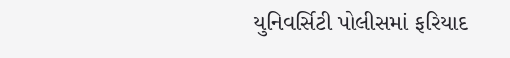યુનિવર્સિટી પોલીસમાં ફરિયાદ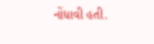નોંધાવી હતી.